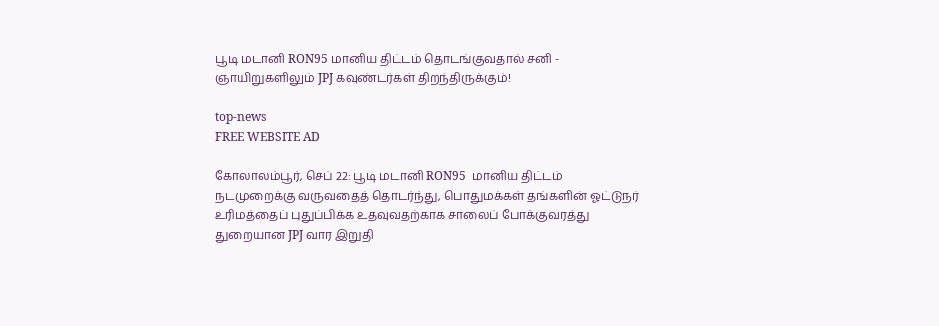பூடி மடானி RON95 மானிய திட்டம் தொடங்குவதால் சனி - ஞாயிறுகளிலும் JPJ கவுண்டர்கள் திறந்திருக்கும்!

top-news
FREE WEBSITE AD

கோலாலம்பூர், செப் 22: பூடி மடானி RON95  மானிய திட்டம் நடமுறைக்கு வருவதைத் தொடர்ந்து, பொதுமக்கள் தங்களின் ஓட்டுநர் உரிமத்தைப் புதுப்பிக்க உதவுவதற்காக சாலைப் போக்குவரத்து துறையான JPJ வார இறுதி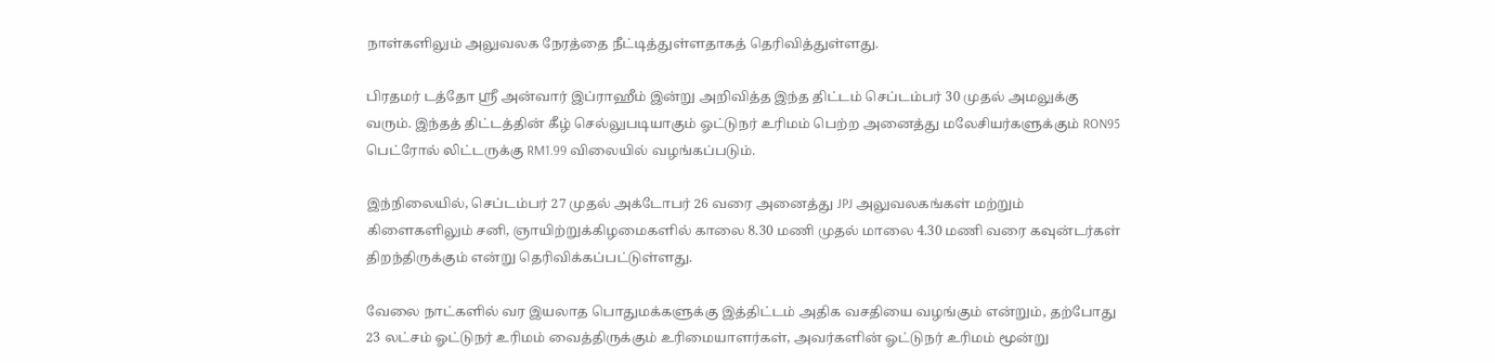நாள்களிலும் அலுவலக நேரத்தை நீட்டித்துள்ளதாகத் தெரிவித்துள்ளது.

பிரதமர் டத்தோ ஸ்ரீ அன்வார் இப்ராஹீம் இன்று அறிவித்த இந்த திட்டம் செப்டம்பர் 30 முதல் அமலுக்கு வரும். இந்தத் திட்டத்தின் கீழ் செல்லுபடியாகும் ஓட்டுநர் உரிமம் பெற்ற அனைத்து மலேசியர்களுக்கும் RON95 பெட்ரோல் லிட்டருக்கு RM1.99 விலையில் வழங்கப்படும்.

இந்நிலையில், செப்டம்பர் 27 முதல் அக்டோபர் 26 வரை அனைத்து JPJ அலுவலகங்கள் மற்றும் கிளைகளிலும் சனி, ஞாயிற்றுக்கிழமைகளில் காலை 8.30 மணி முதல் மாலை 4.30 மணி வரை கவுன்டர்கள் திறந்திருக்கும் என்று தெரிவிக்கப்பட்டுள்ளது.

வேலை நாட்களில் வர இயலாத பொதுமக்களுக்கு இத்திட்டம் அதிக வசதியை வழங்கும் என்றும், தற்போது 23 லட்சம் ஓட்டுநர் உரிமம் வைத்திருக்கும் உரிமையாளர்கள், அவர்களின் ஓட்டுநர் உரிமம் மூன்று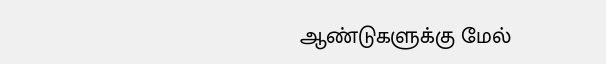ஆண்டுகளுக்கு மேல்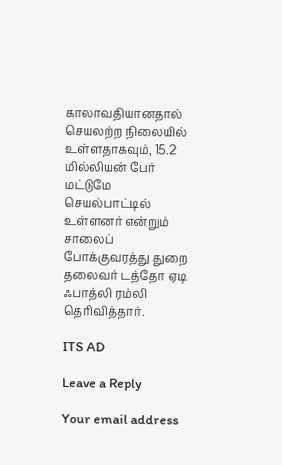காலாவதியானதால் செயலற்ற நிலையில் உள்ளதாகவும், 15.2 மில்லியன் பேர் மட்டுமே செயல்பாட்டில் உள்ளனர் என்றும் சாலைப் போக்குவரத்து துறை தலைவர் டத்தோ ஏடி ஃபாத்லி ரம்லி தெரிவித்தார்.

ITS AD

Leave a Reply

Your email address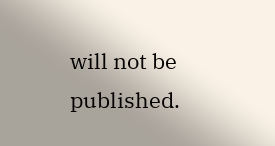will not be published.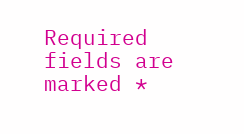Required fields are marked *